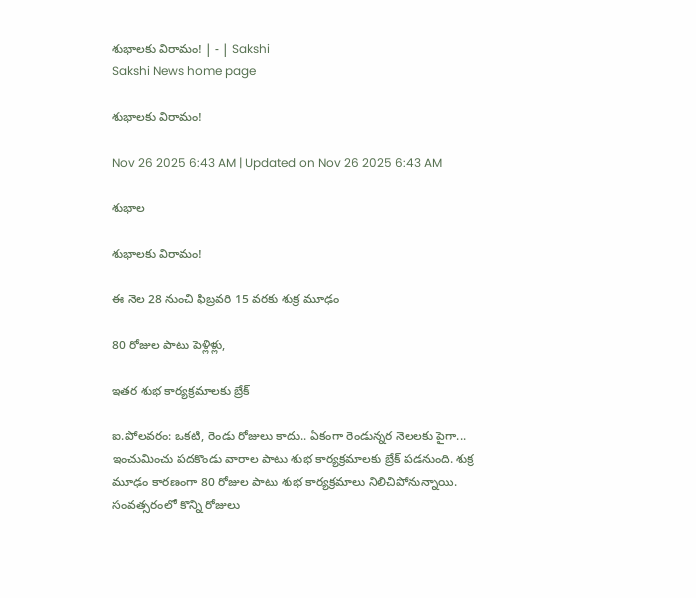శుభాలకు విరామం! | - | Sakshi
Sakshi News home page

శుభాలకు విరామం!

Nov 26 2025 6:43 AM | Updated on Nov 26 2025 6:43 AM

శుభాల

శుభాలకు విరామం!

ఈ నెల 28 నుంచి ఫిబ్రవరి 15 వరకు శుక్ర మూఢం

80 రోజుల పాటు పెళ్లిళ్లు,

ఇతర శుభ కార్యక్రమాలకు బ్రేక్‌

ఐ.పోలవరం: ఒకటి, రెండు రోజులు కాదు.. ఏకంగా రెండున్నర నెలలకు పైగా... ఇంచుమించు పదకొండు వారాల పాటు శుభ కార్యక్రమాలకు బ్రేక్‌ పడనుంది. శుక్ర మూఢం కారణంగా 80 రోజుల పాటు శుభ కార్యక్రమాలు నిలిచిపోనున్నాయి. సంవత్సరంలో కొన్ని రోజులు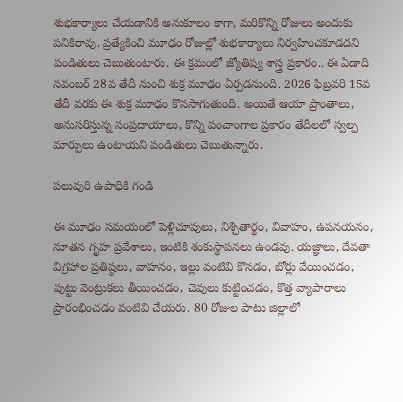శుభకార్యాలు చేయడానికి అనుకూలం కాగా, మరికొన్ని రోజులు అందుకు పనికిరావు. ప్రత్యేకించి మూఢం రోజుల్లో శుభకార్యాలు నిర్వహించకూడదని పండితులు చెబుతుంటారు. ఈ క్రమంలో జ్యోతిష్య శాస్త్ర ప్రకారం.. ఈ ఏడాది నవంబర్‌ 28వ తేదీ నుంచి శుక్ర మూఢం ఏర్పడనుంది. 2026 ఫిబ్రవరి 15వ తేదీ వరకు ఈ శుక్ర మూఢం కొనసాగుతుంది. అయితే ఆయా ప్రాంతాలు, అనుసరిస్తున్న సంప్రదాయాలు, కొన్ని పంచాంగాల ప్రకారం తేదీలలో స్వల్ప మార్పులు ఉంటాయని పండితులు చెబుతున్నారు.

పలువురి ఉపాధికి గండి

ఈ మూఢం సమయంలో పెళ్లిచూపులు, నిశ్చితార్థం, వివాహం, ఉపనయనం, నూతన గృహ ప్రవేశాలు, ఇంటికి శంకుస్థాపనలు ఉండవు. యజ్ఞాలు, దేవతా విగ్రహాల ప్రతిష్ఠలు, వాహనం, ఇల్లు వంటివి కొనడం, బోర్లు వేయించడం, పుట్టు వెంట్రుకలు తీయించడం, చెవులు కుట్టించడం, కొత్త వ్యాపారాలు ప్రారంభించడం వంటివి చేయరు. 80 రోజుల పాటు జిల్లాలో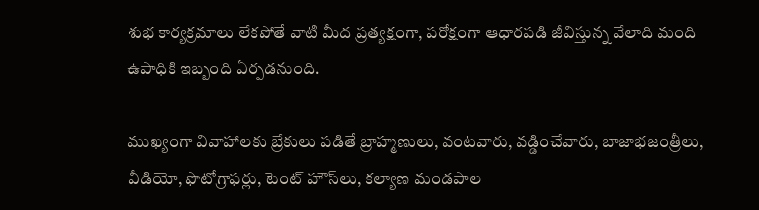శుభ కార్యక్రమాలు లేకపోతే వాటి మీద ప్రత్యక్షంగా, పరోక్షంగా ఆధారపడి జీవిస్తున్న వేలాది మంది ఉపాధికి ఇబ్బంది ఏర్పడనుంది.

ముఖ్యంగా వివాహాలకు బ్రేకులు పడితే బ్రాహ్మణులు, వంటవారు, వడ్డించేవారు, బాజాభజంత్రీలు, వీడియో, ఫొటోగ్రాఫర్లు, టెంట్‌ హౌస్‌లు, కల్యాణ మండపాల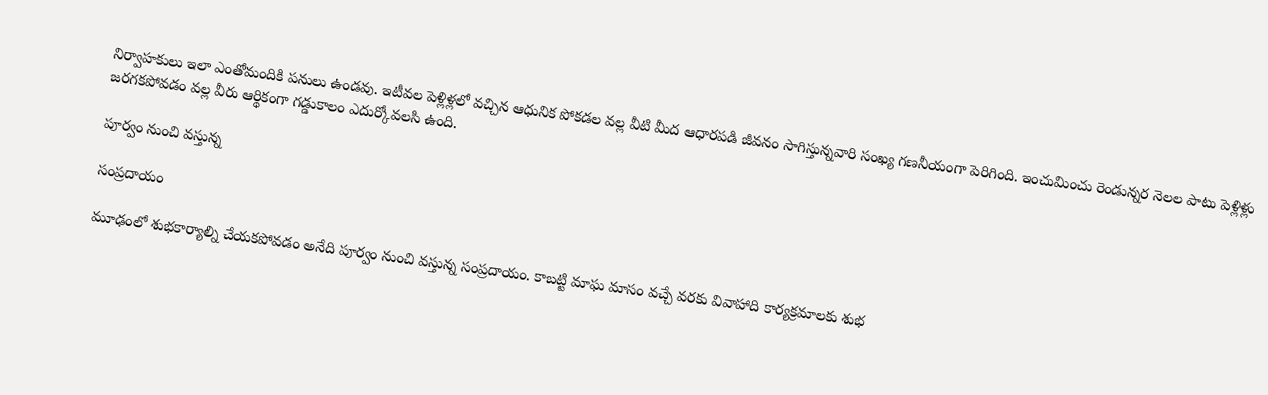నిర్వాహకులు ఇలా ఎంతోమందికి పనులు ఉండవు. ఇటీవల పెళ్లిళ్లలో వచ్చిన ఆధునిక పోకడల వల్ల వీటి మీద ఆధారపడి జీవనం సాగిస్తున్నవారి సంఖ్య గణనీయంగా పెరిగింది. ఇంచుమించు రెండున్నర నెలల పాటు పెళ్లిళ్లు జరగకపోవడం వల్ల వీరు ఆర్థికంగా గడ్డుకాలం ఎదుర్కోవలసి ఉంది.

పూర్వం నుంచి వస్తున్న

సంప్రదాయం

మూఢంలో శుభకార్యాల్ని చేయకపోవడం అనేది పూర్వం నుంచి వస్తున్న సంప్రదాయం. కాబట్టి మాఘ మాసం వచ్చే వరకు వివాహాది కార్యక్రమాలకు శుభ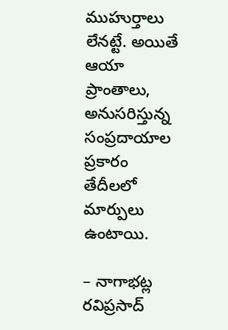ముహుర్తాలు లేనట్టే. అయితే ఆయా ప్రాంతాలు, అనుసరిస్తున్న సంప్రదాయాల ప్రకారం తేదీలలో మార్పులు ఉంటాయి.

– నాగాభట్ల రవిప్రసాద్‌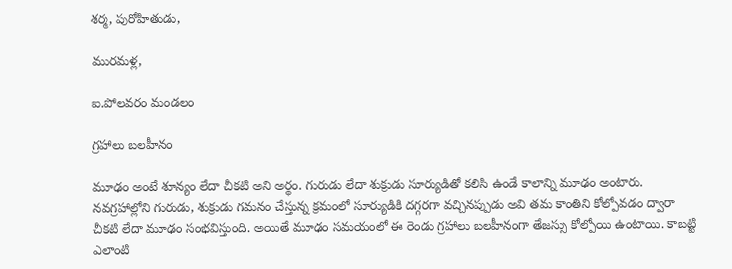శర్మ, పురోహితుడు,

మురమళ్ల,

ఐ.పోలవరం మండలం

గ్రహాలు బలహీనం

మూఢం అంటే శూన్యం లేదా చీకటి అని అర్థం. గురుడు లేదా శుక్రుడు సూర్యుడితో కలిసి ఉండే కాలాన్ని మూఢం అంటారు. నవగ్రహాల్లోని గురుడు, శుక్రుడు గమనం చేస్తున్న క్రమంలో సూర్యుడికి దగ్గరగా వచ్చినప్పుడు అవి తమ కాంతిని కోల్పోవడం ద్వారా చీకటి లేదా మూఢం సంభవిస్తుంది. అయితే మూఢం సమయంలో ఈ రెండు గ్రహాలు బలహీనంగా తేజస్సు కోల్పోయి ఉంటాయి. కాబట్టి ఎలాంటి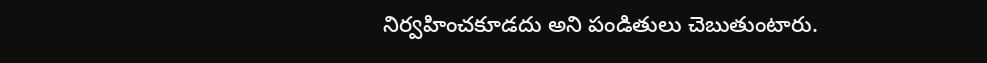నిర్వహించకూడదు అని పండితులు చెబుతుంటారు.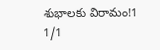శుభాలకు విరామం!1
1/1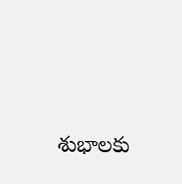శుభాలకు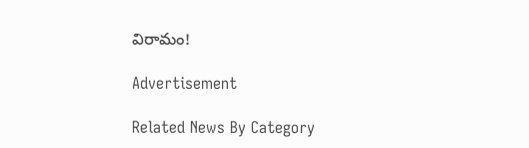విరామం!

Advertisement

Related News By Category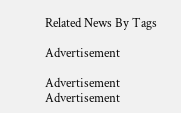Related News By Tags

Advertisement

Advertisement
Advertisement